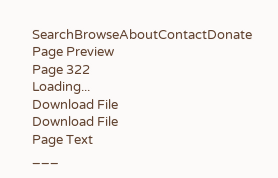SearchBrowseAboutContactDonate
Page Preview
Page 322
Loading...
Download File
Download File
Page Text
___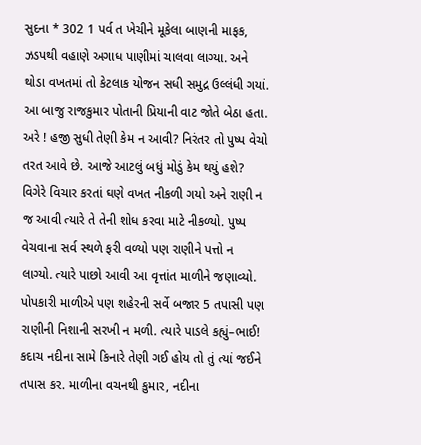સુદના * 302 1 પર્વ ત ખેચીને મૂકેલા બાણની માફક, ઝડપથી વહાણે અગાધ પાણીમાં ચાલવા લાગ્યા. અને થોડા વખતમાં તો કેટલાક યોજન સધી સમુદ્ર ઉલ્લંધી ગયાં. આ બાજુ રાજકુમાર પોતાની પ્રિયાની વાટ જોતે બેઠા હતા. અરે ! હજી સુધી તેણી કેમ ન આવી? નિરંતર તો પુષ્પ વેચો તરત આવે છે. આજે આટલું બધું મોડું કેમ થયું હશે? વિગેરે વિચાર કરતાં ઘણે વખત નીકળી ગયો અને રાણી ન જ આવી ત્યારે તે તેની શોધ કરવા માટે નીકળ્યો. પુષ્પ વેચવાના સર્વ સ્થળે ફરી વળ્યો પણ રાણીને પત્તો ન લાગ્યો. ત્યારે પાછો આવી આ વૃત્તાંત માળીને જણાવ્યો. પોપકારી માળીએ પણ શહેરની સર્વે બજાર 5 તપાસી પણ રાણીની નિશાની સરખી ન મળી. ત્યારે પાડલે કહ્યું–ભાઈ! કદાચ નદીના સામે કિનારે તેણી ગઈ હોય તો તું ત્યાં જઈને તપાસ કર. માળીના વચનથી કુમાર, નદીના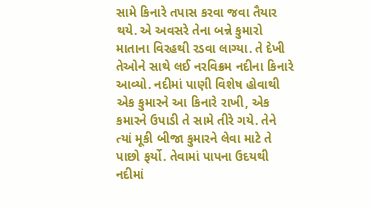સામે કિનારે તપાસ કરવા જવા તૈયાર થયે. એ અવસરે તેના બન્ને કુમારો માતાના વિરહથી રડવા લાગ્યા. તે દેખી તેઓને સાથે લઈ નરવિક્રમ નદીના કિનારે આવ્યો. નદીમાં પાણી વિશેષ હોવાથી એક કુમારને આ કિનારે રાખી, એક કમારને ઉપાડી તે સામે તીરે ગયે. તેને ત્યાં મૂકી બીજા કુમારને લેવા માટે તે પાછો ફર્યો. તેવામાં પાપના ઉદયથી નદીમાં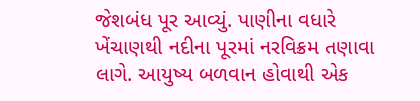જેશબંધ પૂર આવ્યું. પાણીના વધારે ખેંચાણથી નદીના પૂરમાં નરવિક્રમ તણાવા લાગે. આયુષ્ય બળવાન હોવાથી એક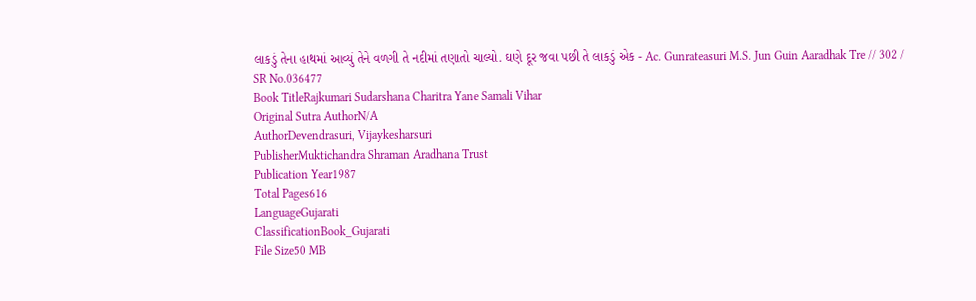લાકડું તેના હાથમાં આવ્યું તેને વળગી તે નદીમાં તણાતો ચાલ્યો. ઘણે દૂર જવા પછી તે લાકડું એક - Ac. Gunrateasuri M.S. Jun Guin Aaradhak Tre // 302 /
SR No.036477
Book TitleRajkumari Sudarshana Charitra Yane Samali Vihar
Original Sutra AuthorN/A
AuthorDevendrasuri, Vijaykesharsuri
PublisherMuktichandra Shraman Aradhana Trust
Publication Year1987
Total Pages616
LanguageGujarati
ClassificationBook_Gujarati
File Size50 MB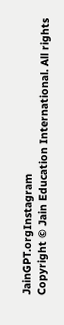JainGPT.orgInstagram
Copyright © Jain Education International. All rights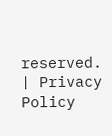reserved. | Privacy Policy